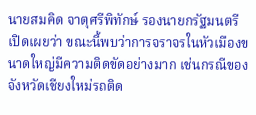นายสมคิด จาตุศรีพิทักษ์ รองนายกรัฐมนตรี เปิดเผยว่า ขณะนี้พบว่าการจราจรในหัวเมืองขนาดใหญ่มีความติดขัดอย่างมาก เช่นกรณีของจังหวัดเชียงใหม่รถติด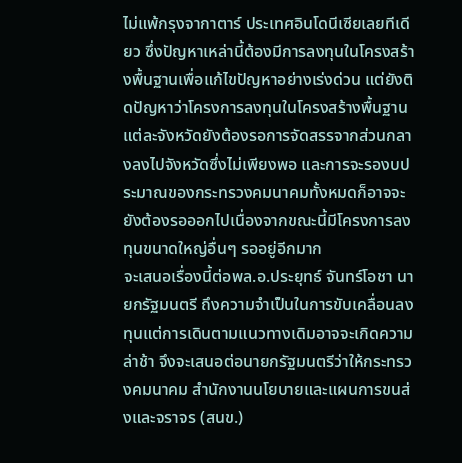ไม่แพ้กรุงจากาตาร์ ประเทศอินโดนีเซียเลยทีเดียว ซึ่งปัญหาเหล่านี้ต้องมีการลงทุนในโครงสร้างพื้นฐานเพื่อแก้ไขปัญหาอย่างเร่งด่วน แต่ยังติดปัญหาว่าโครงการลงทุนในโครงสร้างพื้นฐานแต่ละจังหวัดยังต้องรอการจัดสรรจากส่วนกลางลงไปจังหวัดซึ่งไม่เพียงพอ และการจะรองบประมาณของกระทรวงคมนาคมทั้งหมดก็อาจจะยังต้องรอออกไปเนื่องจากขณะนี้มีโครงการลงทุนขนาดใหญ่อื่นๆ รออยู่อีกมาก
จะเสนอเรื่องนี้ต่อพล.อ.ประยุทธ์ จันทร์โอชา นายกรัฐมนตรี ถึงความจำเป็นในการขับเคลื่อนลงทุนแต่การเดินตามแนวทางเดิมอาจจะเกิดความล่าช้า จึงจะเสนอต่อนายกรัฐมนตรีว่าให้กระทรวงคมนาคม สำนักงานนโยบายและแผนการขนส่งและจราจร (สนข.)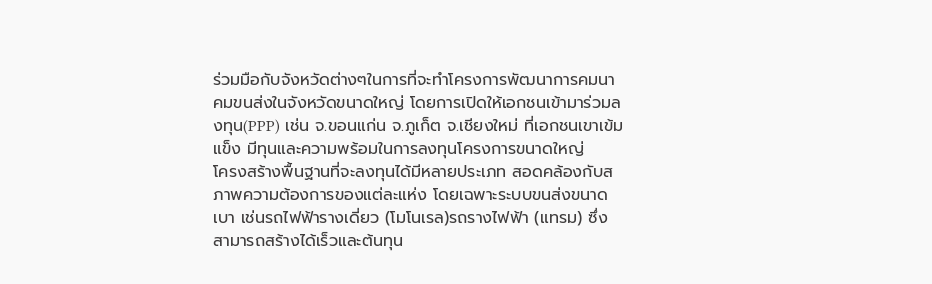ร่วมมือกับจังหวัดต่างๆในการที่จะทำโครงการพัฒนาการคมนาคมขนส่งในจังหวัดขนาดใหญ่ โดยการเปิดให้เอกชนเข้ามาร่วมลงทุน(PPP) เช่น จ.ขอนแก่น จ.ภูเก็ต จ.เชียงใหม่ ที่เอกชนเขาเข้มแข็ง มีทุนและความพร้อมในการลงทุนโครงการขนาดใหญ่
โครงสร้างพื้นฐานที่จะลงทุนได้มีหลายประเภท สอดคล้องกับสภาพความต้องการของแต่ละแห่ง โดยเฉพาะระบบขนส่งขนาดเบา เช่นรถไฟฟ้ารางเดี่ยว (โมโนเรล)รถรางไฟฟ้า (แทรม) ซึ่งสามารถสร้างได้เร็วและต้นทุน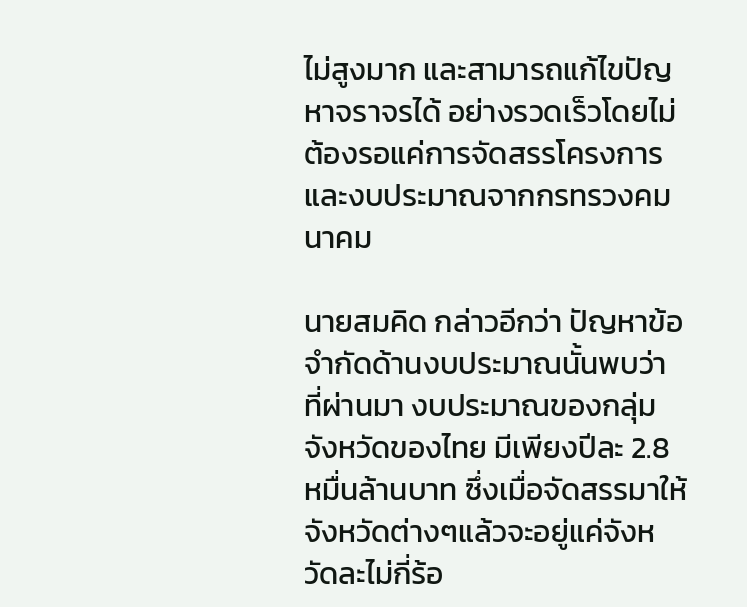ไม่สูงมาก และสามารถแก้ไขปัญหาจราจรได้ อย่างรวดเร็วโดยไม่ต้องรอแค่การจัดสรรโครงการ และงบประมาณจากกรทรวงคมนาคม

นายสมคิด กล่าวอีกว่า ปัญหาข้อจำกัดด้านงบประมาณนั้นพบว่า ที่ผ่านมา งบประมาณของกลุ่มจังหวัดของไทย มีเพียงปีละ 2.8 หมื่นล้านบาท ซึ่งเมื่อจัดสรรมาให้จังหวัดต่างๆแล้วจะอยู่แค่จังหวัดละไม่กี่ร้อ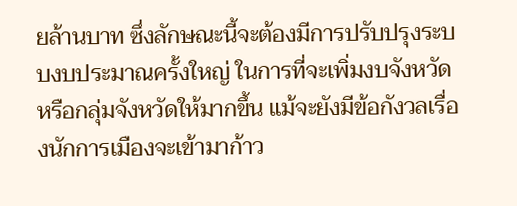ยล้านบาท ซึ่งลักษณะนี้จะต้องมีการปรับปรุงระบบงบประมาณครั้งใหญ่ ในการที่จะเพิ่มงบจังหวัดหรือกลุ่มจังหวัดให้มากขึ้น แม้จะยังมีข้อกังวลเรื่องนักการเมืองจะเข้ามาก้าว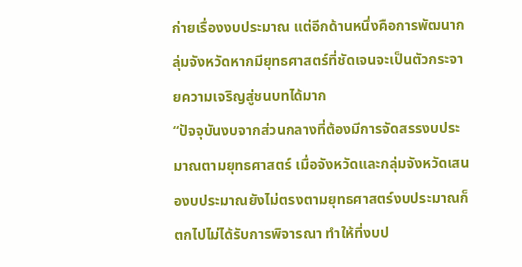ก่ายเรื่องงบประมาณ แต่อีกด้านหนึ่งคือการพัฒนากลุ่มจังหวัดหากมียุทธศาสตร์ที่ชัดเจนจะเป็นตัวกระจายความเจริญสู่ชนบทได้มาก
“ปัจจุบันงบจากส่วนกลางที่ต้องมีการจัดสรรงบประมาณตามยุทธศาสตร์ เมื่อจังหวัดและกลุ่มจังหวัดเสนองบประมาณยังไม่ตรงตามยุทธศาสตร์งบประมาณก็ตกไปไม่ได้รับการพิจารณา ทำให้ที่งบป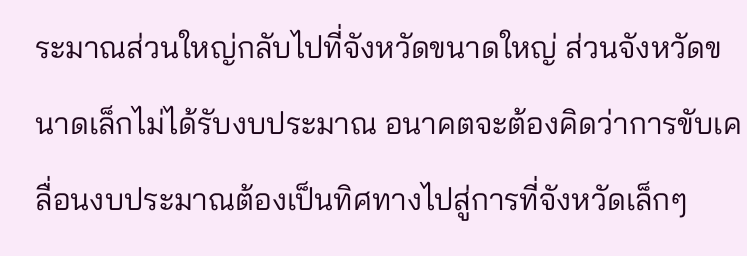ระมาณส่วนใหญ่กลับไปที่จังหวัดขนาดใหญ่ ส่วนจังหวัดขนาดเล็กไม่ได้รับงบประมาณ อนาคตจะต้องคิดว่าการขับเคลื่อนงบประมาณต้องเป็นทิศทางไปสู่การที่จังหวัดเล็กๆ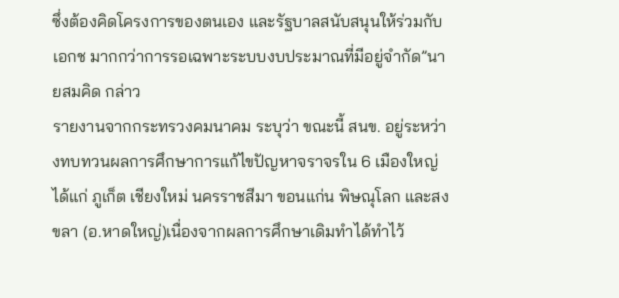ซึ่งต้องคิดโครงการของตนเอง และรัฐบาลสนับสนุนให้ร่วมกับเอกช มากกว่าการรอเฉพาะระบบงบประมาณที่มีอยู่จำกัด”นายสมคิด กล่าว
รายงานจากกระทรวงคมนาคม ระบุว่า ขณะนี้ สนข. อยู่ระหว่างทบทวนผลการศึกษาการแก้ไขปัญหาจราจรใน 6 เมืองใหญ่ ได้แก่ ภูเก็ต เชียงใหม่ นครราชสีมา ขอนแก่น พิษณุโลก และสงขลา (อ.หาดใหญ่)เนื่องจากผลการศึกษาเดิมทำได้ทำไว้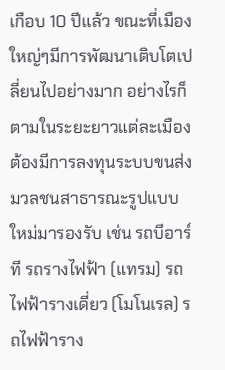เกือบ 10 ปีแล้ว ขณะที่เมืองใหญ่ๆมีการพัฒนาเติบโตเปลี่ยนไปอย่างมาก อย่างไรก็ตามในระยะยาวแต่ละเมืองต้องมีการลงทุนระบบขนส่งมวลชนสาธารณะรูปแบบใหม่มารองรับ เช่น รถบีอาร์ที รถรางไฟฟ้า (แทรม) รถไฟฟ้ารางเดี่ยว (โมโนเรล) รถไฟฟ้าราง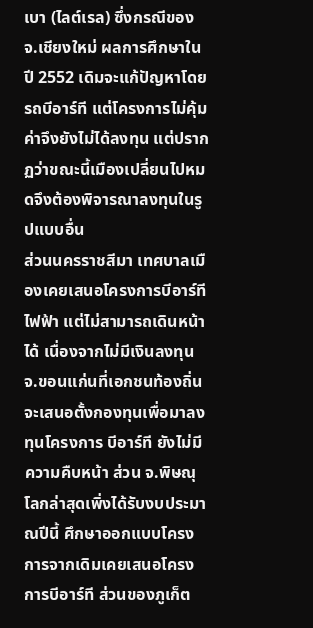เบา (ไลต์เรล) ซึ่งกรณีของ จ.เชียงใหม่ ผลการศึกษาในปี 2552 เดิมจะแก้ปัญหาโดยรถบีอาร์ที แต่โครงการไม่คุ้มค่าจึงยังไม่ได้ลงทุน แต่ปรากฏว่าขณะนี้เมืองเปลี่ยนไปหมดจึงต้องพิจารณาลงทุนในรูปแบบอื่น
ส่วนนครราชสีมา เทศบาลเมืองเคยเสนอโครงการบีอาร์ทีไฟฟ้า แต่ไม่สามารถเดินหน้าได้ เนื่องจากไม่มีเงินลงทุน จ.ขอนแก่นที่เอกชนท้องถิ่นจะเสนอตั้งกองทุนเพื่อมาลงทุนโครงการ บีอาร์ที ยังไม่มีความคืบหน้า ส่วน จ.พิษณุโลกล่าสุดเพิ่งได้รับงบประมาณปีนี้ ศึกษาออกแบบโครงการจากเดิมเคยเสนอโครงการบีอาร์ที ส่วนของภูเก็ต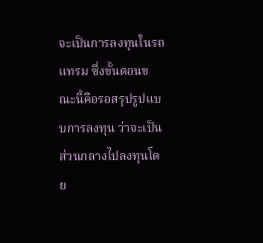จะเป็นการลงทุนในรถแทรม ซึ่งขั้นตอนขณะนี้คือรอสรุปรูปแบบการลงทุน ว่าจะเป็นส่วนกลางไปลงทุนโดย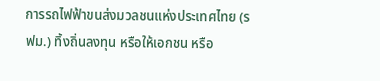การรถไฟฟ้าขนส่งมวลชนแห่งประเทศไทย (รฟม.) ทิ้งถิ่นลงทุน หรือให้เอกชน หรือ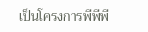เป็นโครงการพีพีพี